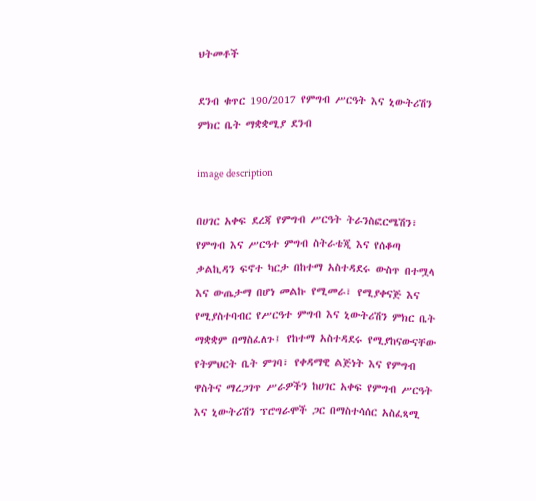ህትመቶች

ደንብ ቁጥር 190/2017 የምግብ ሥርዓት እና ኒውትሪሽን ምክር ቤት ማቋቋሚያ ደንብ

image description

በሀገር አቀፍ ደረጃ የምግብ ሥርዓት ትራንስፎርሜሽን፣ የምግብ እና ሥርዓተ ምግብ ስትራቴጂ እና የሰቆጣ ቃልኪዳን ፍኖተ ካርታ በከተማ አስተዳደሩ ውስጥ በተሟላ እና ውጤታማ በሆነ መልኩ የሚመራ፣ የሚያቀናጅ እና የሚያስተባብር የሥርዓተ ምግብ እና ኒውትሪሽን ምክር ቤት ማቋቋም በማስፈለጉ፤ የከተማ አስተዳደሩ የሚያከናውናቸው የትምህርት ቤት ምገባ፣ የቀዳማዊ ልጅነት እና የምግብ ዋስትና ማረጋገጥ ሥራዎችን ከሀገር አቀፍ የምግብ ሥርዓት እና ኒውትሪሽን ፕሮግራሞች ጋር በማስተሳሰር አስፈጻሚ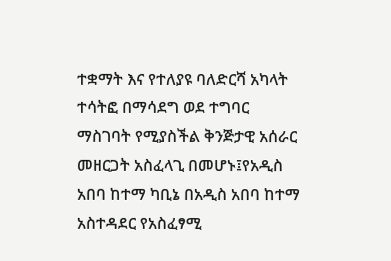ተቋማት እና የተለያዩ ባለድርሻ አካላት ተሳትፎ በማሳደግ ወደ ተግባር ማስገባት የሚያስችል ቅንጅታዊ አሰራር መዘርጋት አስፈላጊ በመሆኑ፤የአዲስ አበባ ከተማ ካቢኔ በአዲስ አበባ ከተማ አስተዳደር የአስፈፃሚ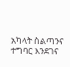አካላት ስልጣንና ተግባር እንደገና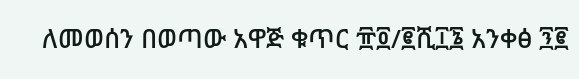ለመወሰን በወጣው አዋጅ ቁጥር ፹፬/፪ሺ፲፮ አንቀፅ ፺፪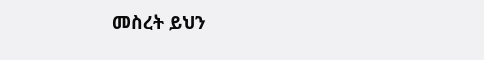መስረት ይህን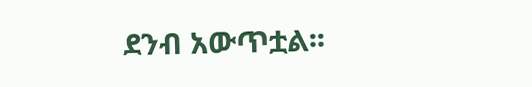ደንብ አውጥቷል፡፡